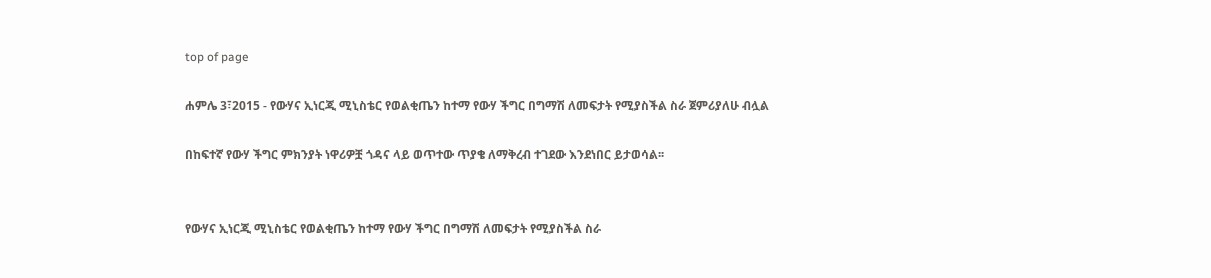top of page

ሐምሌ 3፣2015 - የውሃና ኢነርጂ ሚኒስቴር የወልቂጤን ከተማ የውሃ ችግር በግማሽ ለመፍታት የሚያስችል ስራ ጀምሪያለሁ ብሏል

በከፍተኛ የውሃ ችግር ምክንያት ነዋሪዎቿ ጎዳና ላይ ወጥተው ጥያቄ ለማቅረብ ተገደው እንደነበር ይታወሳል፡፡


የውሃና ኢነርጂ ሚኒስቴር የወልቂጤን ከተማ የውሃ ችግር በግማሽ ለመፍታት የሚያስችል ስራ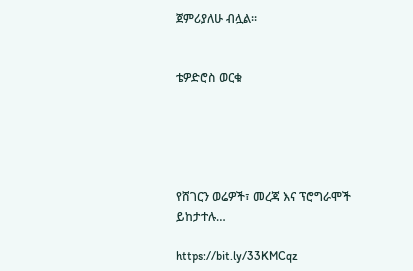ጀምሪያለሁ ብሏል፡፡


ቴዎድሮስ ወርቁ





የሸገርን ወሬዎች፣ መረጃ እና ፕሮግራሞች ይከታተሉ…

https://bit.ly/33KMCqz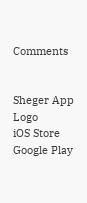Comments


Sheger App Logo
iOS Store
Google Play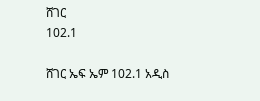ሸገር
102.1

ሸገር ኤፍ ኤም 102.1 አዲስ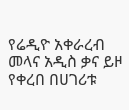የሬዲዮ አቀራረብ መላና አዲስ ቃና ይዞ የቀረበ በሀገሪቱ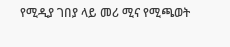የሚዲያ ገበያ ላይ መሪ ሚና የሚጫወት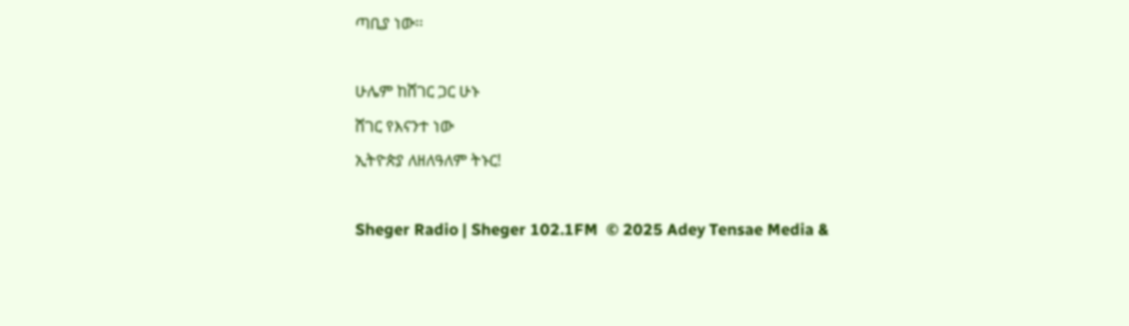ጣቢያ ነው፡፡

ሁሌም ከሸገር ጋር ሁኑ
ሸገር የእናንተ ነው
ኢትዮጵያ ለዘለዓለም ትኑር!

Sheger Radio | Sheger 102.1FM  © 2025 Adey Tensae Media &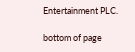Entertainment PLC.

bottom of page